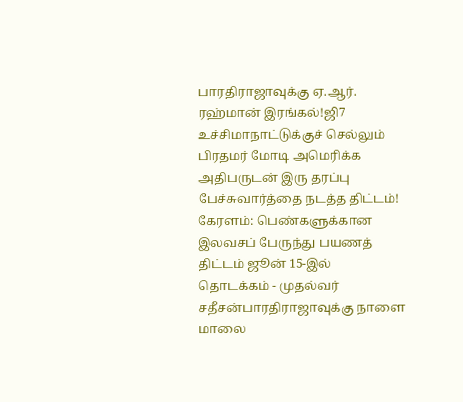பாரதிராஜாவுக்கு ஏ.ஆர். ரஹ்மான் இரங்கல்!ஜி7 உச்சிமாநாட்டுக்குச் செல்லும் பிரதமர் மோடி அமெரிக்க அதிபருடன் இரு தரப்பு பேச்சுவார்த்தை நடத்த திட்டம்! கேரளம்: பெண்களுக்கான இலவசப் பேருந்து பயணத் திட்டம் ஜூன் 15-இல் தொடக்கம் - முதல்வர் சதீசன்பாரதிராஜாவுக்கு நாளை மாலை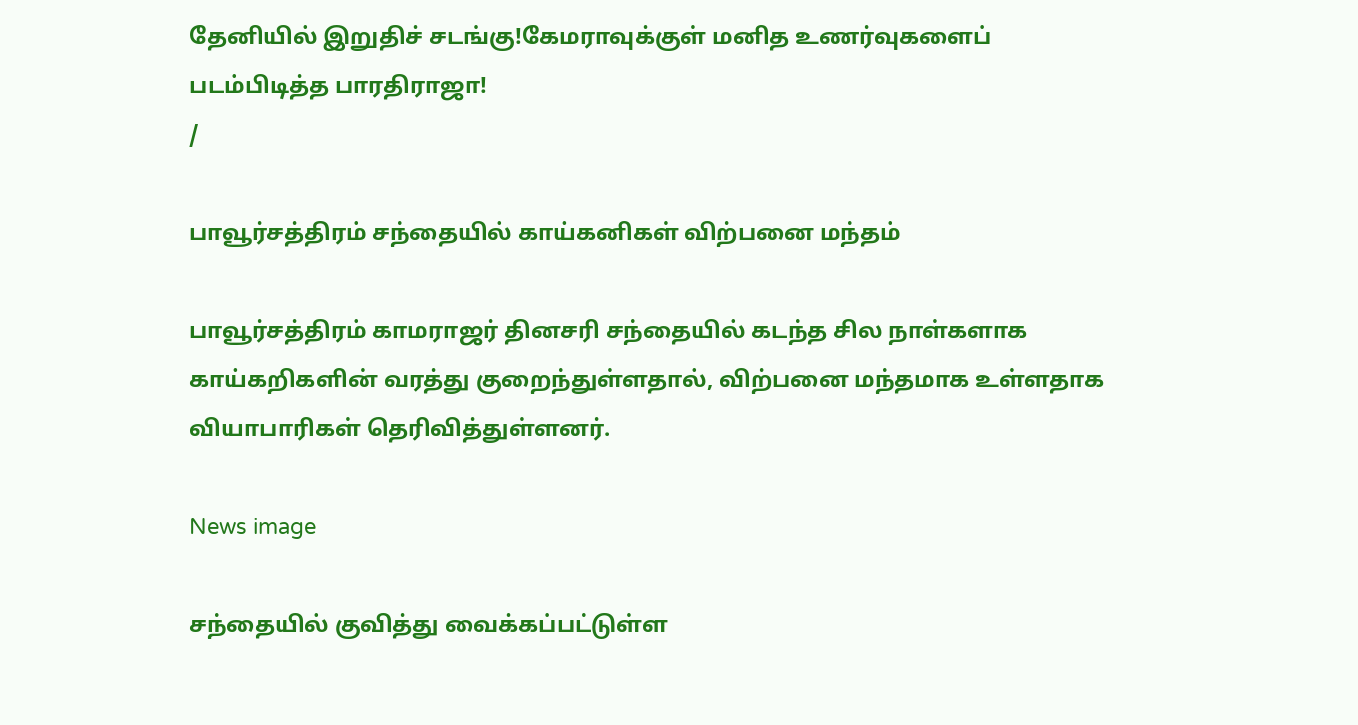தேனியில் இறுதிச் சடங்கு!கேமராவுக்குள் மனித உணர்வுகளைப் படம்பிடித்த பாரதிராஜா!
/

பாவூர்சத்திரம் சந்தையில் காய்கனிகள் விற்பனை மந்தம்

பாவூர்சத்திரம் காமராஜர் தினசரி சந்தையில் கடந்த சில நாள்களாக காய்கறிகளின் வரத்து குறைந்துள்ளதால், விற்பனை மந்தமாக உள்ளதாக வியாபாரிகள் தெரிவித்துள்ளனர்.

News image

சந்தையில் குவித்து வைக்கப்பட்டுள்ள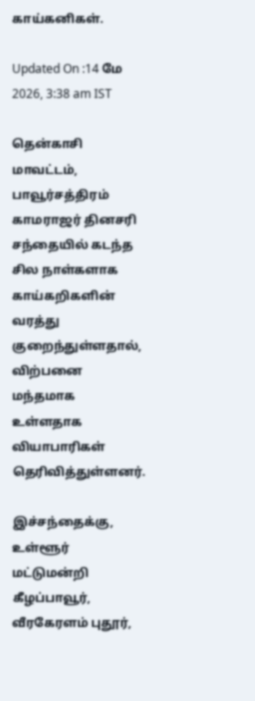காய்கனிகள்.

Updated On :14 மே 2026, 3:38 am IST

தென்காசி மாவட்டம், பாவூர்சத்திரம் காமராஜர் தினசரி சந்தையில் கடந்த சில நாள்களாக காய்கறிகளின் வரத்து குறைந்துள்ளதால், விற்பனை மந்தமாக உள்ளதாக வியாபாரிகள் தெரிவித்துள்ளனர்.

இச்சந்தைக்கு, உள்ளூர் மட்டுமன்றி கீழப்பாவூர், வீரகேரளம் புதூர்,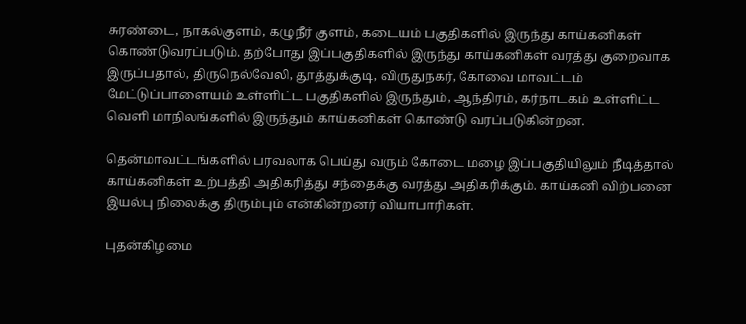சுரண்டை, நாகல்குளம், கழுநீர் குளம், கடையம் பகுதிகளில் இருந்து காய்கனிகள் கொண்டுவரப்படும். தற்போது இப்பகுதிகளில் இருந்து காய்கனிகள் வரத்து குறைவாக இருப்பதால், திருநெல்வேலி, தூத்துக்குடி, விருதுநகர், கோவை மாவட்டம் மேட்டுப்பாளையம் உள்ளிட்ட பகுதிகளில் இருந்தும், ஆந்திரம், கர்நாடகம் உள்ளிட்ட வெளி மாநிலங்களில் இருந்தும் காய்கனிகள் கொண்டு வரப்படுகின்றன.

தென்மாவட்டங்களில் பரவலாக பெய்து வரும் கோடை மழை இப்பகுதியிலும் நீடித்தால் காய்கனிகள் உற்பத்தி அதிகரித்து சந்தைக்கு வரத்து அதிகரிக்கும். காய்கனி விற்பனை இயல்பு நிலைக்கு திரும்பும் என்கின்றனர் வியாபாரிகள்.

புதன்கிழமை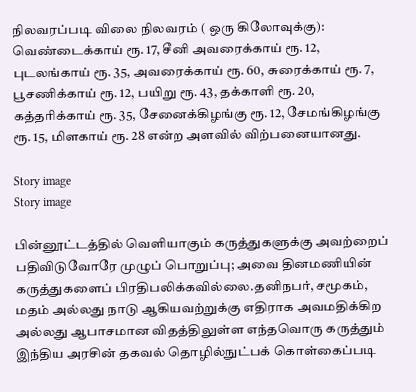நிலவரப்படி விலை நிலவரம் ( ஒரு கிலோவுக்கு): வெண்டைக்காய் ரூ. 17, சீனி அவரைக்காய் ரூ. 12, புடலங்காய் ரூ. 35, அவரைக்காய் ரூ. 60, சுரைக்காய் ரூ. 7, பூசணிக்காய் ரூ. 12, பயிறு ரூ. 43, தக்காளி ரூ. 20, கத்தரிக்காய் ரூ. 35, சேனைக்கிழங்கு ரூ. 12, சேமங்கிழங்கு ரூ. 15, மிளகாய் ரூ. 28 என்ற அளவில் விற்பனையானது.

Story image
Story image

பின்னூட்டத்தில் வெளியாகும் கருத்துகளுக்கு அவற்றைப் பதிவிடுவோரே முழுப் பொறுப்பு; அவை தினமணியின் கருத்துகளைப் பிரதிபலிக்கவில்லை.தனிநபர், சமூகம், மதம் அல்லது நாடு ஆகியவற்றுக்கு எதிராக அவமதிக்கிற அல்லது ஆபாசமான விதத்திலுள்ள எந்தவொரு கருத்தும் இந்திய அரசின் தகவல் தொழில்நுட்பக் கொள்கைப்படி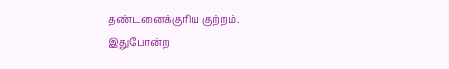தண்டனைக்குரிய குற்றம். இதுபோன்ற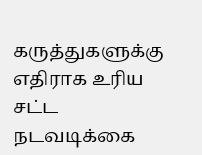கருத்துகளுக்கு எதிராக உரிய சட்ட நடவடிக்கை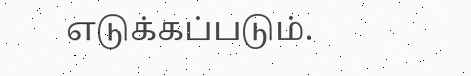எடுக்கப்படும்.